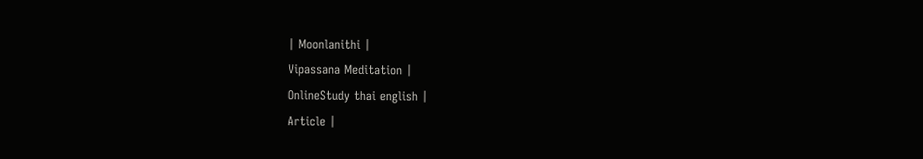| Moonlanithi |
Vipassana Meditation |
OnlineStudy thai english |
Article |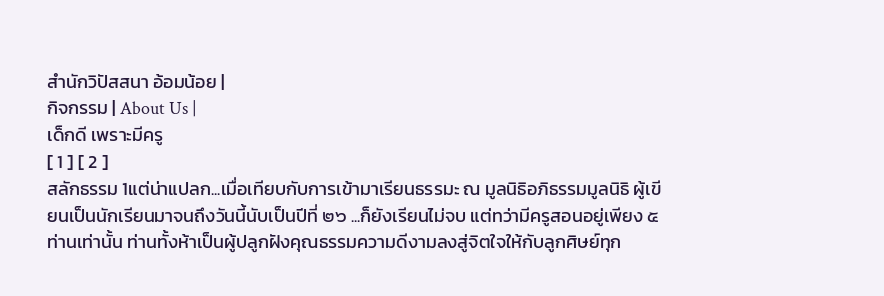สำนักวิปัสสนา อ้อมน้อย |
กิจกรรม | About Us |
เด็กดี เพราะมีครู
[ 1 ] [ 2 ]
สลักธรรม 1แต่น่าแปลก...เมื่อเทียบกับการเข้ามาเรียนธรรมะ ณ มูลนิธิอภิธรรมมูลนิธิ ผู้เขียนเป็นนักเรียนมาจนถึงวันนี้นับเป็นปีที่ ๒๖ ...ก็ยังเรียนไม่จบ แต่ทว่ามีครูสอนอยู่เพียง ๕ ท่านเท่านั้น ท่านทั้งห้าเป็นผู้ปลูกฝังคุณธรรมความดีงามลงสู่จิตใจให้กับลูกศิษย์ทุก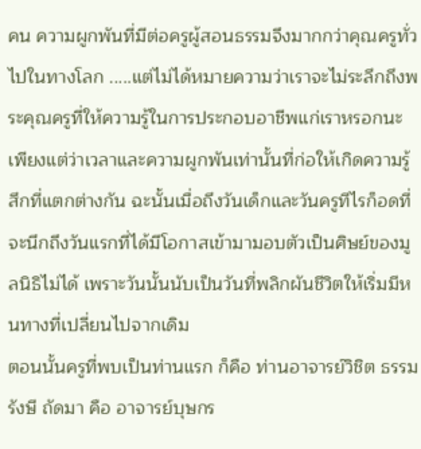คน ความผูกพันที่มีต่อครูผู้สอนธรรมจึงมากกว่าคุณครูทั่วไปในทางโลก .....แต่ไม่ได้หมายความว่าเราจะไม่ระลึกถึงพระคุณครูที่ให้ความรู้ในการประกอบอาชีพแก่เราหรอกนะ เพียงแต่ว่าเวลาและความผูกพันเท่านั้นที่ก่อให้เกิดความรู้สึกที่แตกต่างกัน ฉะนั้นเมื่อถึงวันเด็กและวันครูทีไรก็อดที่จะนึกถึงวันแรกที่ได้มีโอกาสเข้ามามอบตัวเป็นศิษย์ของมูลนิธิไม่ได้ เพราะวันนั้นนับเป็นวันที่พลิกผันชีวิตให้เริ่มมีหนทางที่เปลี่ยนไปจากเดิม
ตอนนั้นครูที่พบเป็นท่านแรก ก็คือ ท่านอาจารย์วิชิต ธรรมรังษี ถัดมา คือ อาจารย์บุษกร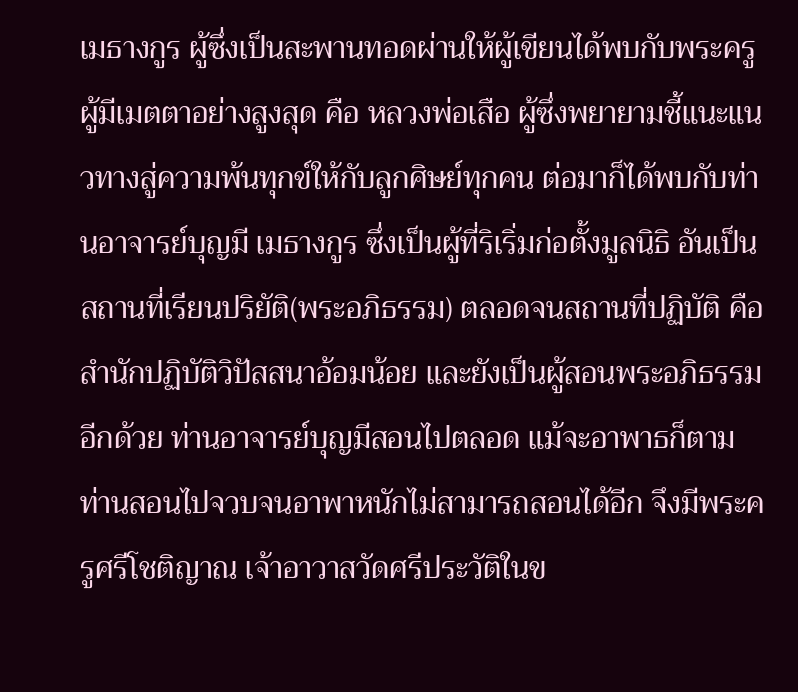เมธางกูร ผู้ซึ่งเป็นสะพานทอดผ่านให้ผู้เขียนได้พบกับพระครูผู้มีเมตตาอย่างสูงสุด คือ หลวงพ่อเสือ ผู้ซึ่งพยายามชี้แนะแนวทางสู่ความพ้นทุกข์ให้กับลูกศิษย์ทุกคน ต่อมาก็ได้พบกับท่านอาจารย์บุญมี เมธางกูร ซึ่งเป็นผู้ที่ริเริ่มก่อตั้งมูลนิธิ อันเป็นสถานที่เรียนปริยัติ(พระอภิธรรม) ตลอดจนสถานที่ปฏิบัติ คือสำนักปฏิบัติวิปัสสนาอ้อมน้อย และยังเป็นผู้สอนพระอภิธรรมอีกด้วย ท่านอาจารย์บุญมีสอนไปตลอด แม้จะอาพาธก็ตาม ท่านสอนไปจวบจนอาพาหนักไม่สามารถสอนได้อีก จึงมีพระครูศรีโชติญาณ เจ้าอาวาสวัดศรีประวัติในข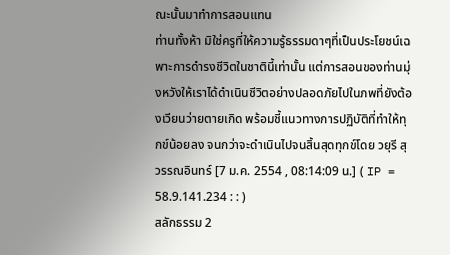ณะนั้นมาทำการสอนแทน
ท่านทั้งห้า มิใช่ครูที่ให้ความรู้ธรรมดาๆที่เป็นประโยชน์เฉพาะการดำรงชีวิตในชาตินี้เท่านั้น แต่การสอนของท่านมุ่งหวังให้เราได้ดำเนินชีวิตอย่างปลอดภัยไปในภพที่ยังต้องเวียนว่ายตายเกิด พร้อมชี้แนวทางการปฏิบัติที่ทำให้ทุกข์น้อยลง จนกว่าจะดำเนินไปจนสิ้นสุดทุกข์โดย วยุรี สุวรรณอินทร์ [7 ม.ค. 2554 , 08:14:09 น.] ( IP = 58.9.141.234 : : )
สลักธรรม 2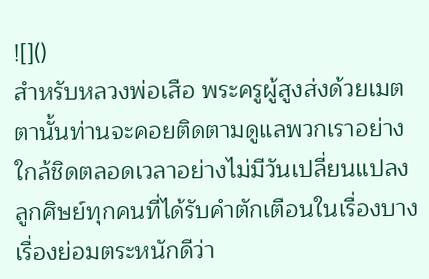![]()
สำหรับหลวงพ่อเสือ พระครูผู้สูงส่งด้วยเมตตานั้นท่านจะคอยติดตามดูแลพวกเราอย่างใกล้ชิดตลอดเวลาอย่างไม่มีวันเปลี่ยนแปลง ลูกศิษย์ทุกคนที่ได้รับคำตักเตือนในเรื่องบางเรื่องย่อมตระหนักดีว่า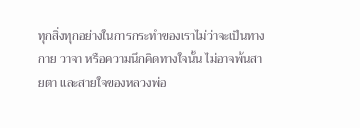ทุกสิ่งทุกอย่างในการกระทำของเราไม่ว่าจะเป็นทางกาย วาจา หรือความนึกคิดทางใจนั้น ไม่อาจพ้นสายตา และสายใจของหลวงพ่อ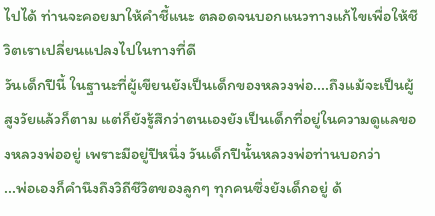ไปได้ ท่านจะคอยมาให้คำชี้แนะ ตลอดจนบอกแนวทางแก้ไขเพื่อให้ชีวิตเราเปลี่ยนแปลงไปในทางที่ดี
วันเด็กปีนี้ ในฐานะที่ผู้เขียนยังเป็นเด็กของหลวงพ่อ....ถึงแม้จะเป็นผู้สูงวัยแล้วก็ตาม แต่ก็ยังรู้สึกว่าตนเองยังเป็นเด็กที่อยู่ในความดูแลของหลวงพ่ออยู่ เพราะมีอยู่ปีหนึ่ง วันเด็กปีนั้นหลวงพ่อท่านบอกว่า
...พ่อเองก็คำนึงถึงวิถีชีวิตของลูกๆ ทุกคนซึ่งยังเด็กอยู่ ด้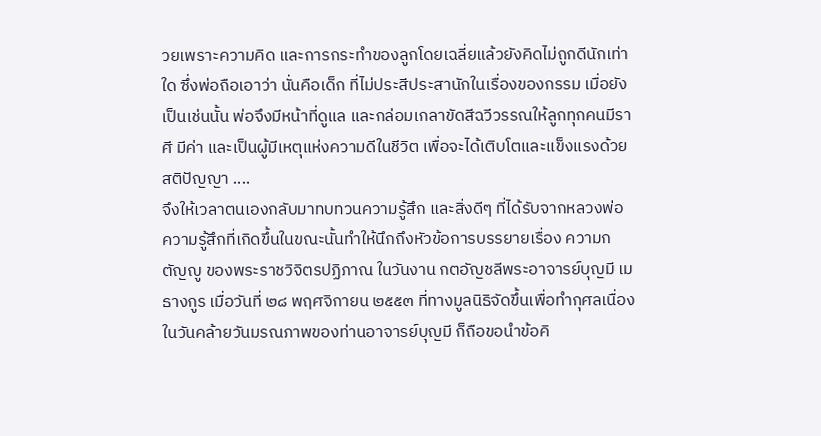วยเพราะความคิด และการกระทำของลูกโดยเฉลี่ยแล้วยังคิดไม่ถูกดีนักเท่าใด ซึ่งพ่อถือเอาว่า นั่นคือเด็ก ที่ไม่ประสีประสานักในเรื่องของกรรม เมื่อยังเป็นเช่นนั้น พ่อจึงมีหน้าที่ดูแล และกล่อมเกลาขัดสีฉวีวรรณให้ลูกทุกคนมีราศี มีค่า และเป็นผู้มีเหตุแห่งความดีในชีวิต เพื่อจะได้เติบโตและแข็งแรงด้วยสติปัญญา ....
จึงให้เวลาตนเองกลับมาทบทวนความรู้สึก และสิ่งดีๆ ที่ได้รับจากหลวงพ่อ ความรู้สึกที่เกิดขึ้นในขณะนั้นทำให้นึกถึงหัวข้อการบรรยายเรื่อง ความกตัญญู ของพระราชวิจิตรปฏิภาณ ในวันงาน กตอัญชลีพระอาจารย์บุญมี เมธางกูร เมื่อวันที่ ๒๘ พฤศจิกายน ๒๕๕๓ ที่ทางมูลนิธิจัดขึ้นเพื่อทำกุศลเนื่องในวันคล้ายวันมรณภาพของท่านอาจารย์บุญมี ก็ถือขอนำข้อคิ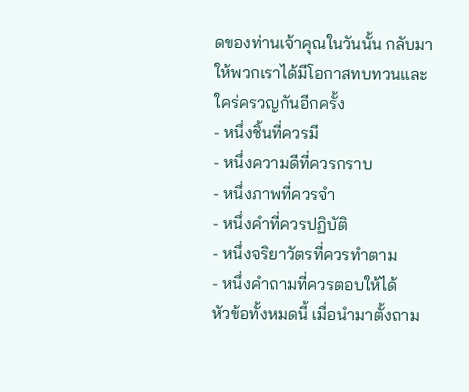ดของท่านเจ้าคุณในวันนั้น กลับมาให้พวกเราได้มีโอกาสทบทวนและใคร่ครวญกันอีกครั้ง
- หนึ่งชิ้นที่ควรมี
- หนึ่งความดีที่ควรกราบ
- หนึ่งภาพที่ควรจำ
- หนึ่งคำที่ควรปฏิบัติ
- หนึ่งจริยาวัตรที่ควรทำตาม
- หนึ่งคำถามที่ควรตอบให้ได้
หัวข้อทั้งหมดนี้ เมื่อนำมาตั้งถาม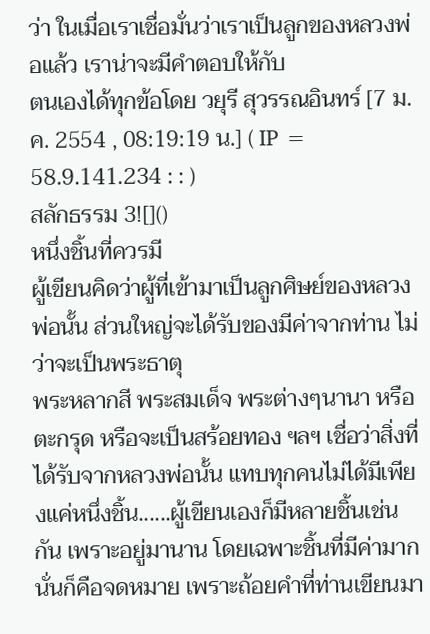ว่า ในเมื่อเราเชื่อมั่นว่าเราเป็นลูกของหลวงพ่อแล้ว เราน่าจะมีคำตอบให้กับ
ตนเองได้ทุกข้อโดย วยุรี สุวรรณอินทร์ [7 ม.ค. 2554 , 08:19:19 น.] ( IP = 58.9.141.234 : : )
สลักธรรม 3![]()
หนึ่งชิ้นที่ควรมี
ผู้เขียนคิดว่าผู้ที่เข้ามาเป็นลูกศิษย์ของหลวงพ่อนั้น ส่วนใหญ่จะได้รับของมีค่าจากท่าน ไม่ว่าจะเป็นพระธาตุ
พระหลากสี พระสมเด็จ พระต่างๆนานา หรือ ตะกรุด หรือจะเป็นสร้อยทอง ฯลฯ เชื่อว่าสิ่งที่ได้รับจากหลวงพ่อนั้น แทบทุกคนไม่ได้มีเพียงแค่หนึ่งชิ้น......ผู้เขียนเองก็มีหลายชิ้นเช่นกัน เพราะอยู่มานาน โดยเฉพาะชิ้นที่มีค่ามาก นั่นก็คือจดหมาย เพราะถ้อยคำที่ท่านเขียนมา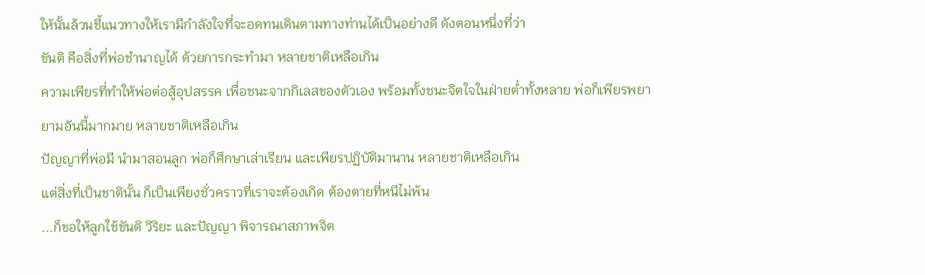ให้นั้นล้วนชี้แนวทางให้เรามีกำลังใจที่จะอดทนเดินตามทางท่านได้เป็นอย่างดี ดังตอนหนึ่งที่ว่า
ขันติ คือสิ่งที่พ่อชำนาญได้ ด้วยการกระทำมา หลายชาติเหลือเกิน
ความเพียรที่ทำให้พ่อต่อสู้อุปสรรค เพื่อชนะจากกิเลสของตัวเอง พร้อมทั้งชนะจิตใจในฝ่ายต่ำทั้งหลาย พ่อก็เพียรพยายามอันนี้มากมาย หลายชาติเหลือเกิน
ปัญญาที่พ่อมี นำมาสอนลูก พ่อก็ศึกษาเล่าเรียน และเพียรปฏิบัติมานาน หลายชาติเหลือเกิน
แต่สิ่งที่เป็นชาตินั้น ก็เป็นเพียงชั่วคราวที่เราจะต้องเกิด ต้องตายที่หนีไม่พ้น
...ก็ขอให้ลูกใช้ขันติ วิริยะ และปัญญา พิจารณาสภาพจิต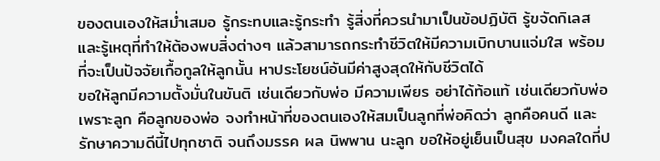ของตนเองให้สม่ำเสมอ รู้กระทบและรู้กระทำ รู้สิ่งที่ควรนำมาเป็นข้อปฏิบัติ รู้ขจัดกิเลส และรู้เหตุที่ทำให้ต้องพบสิ่งต่างๆ แล้วสามารถกระทำชีวิตให้มีความเบิกบานแจ่มใส พร้อมที่จะเป็นปัจจัยเกื้อกูลให้ลูกนั้น หาประโยชน์อันมีค่าสูงสุดให้กับชีวิตได้
ขอให้ลูกมีความตั้งมั่นในขันติ เช่นเดียวกับพ่อ มีความเพียร อย่าได้ท้อแท้ เช่นเดียวกับพ่อ เพราะลูก คือลูกของพ่อ จงทำหน้าที่ของตนเองให้สมเป็นลูกที่พ่อคิดว่า ลูกคือคนดี และรักษาความดีนี้ไปทุกชาติ จนถึงมรรค ผล นิพพาน นะลูก ขอให้อยู่เย็นเป็นสุข มงคลใดที่ป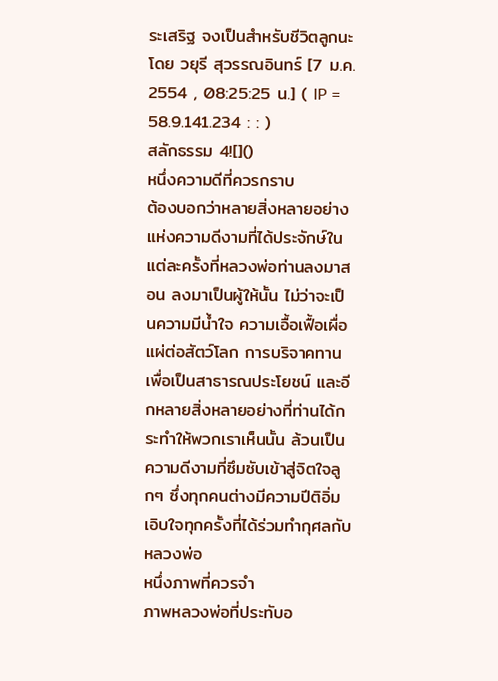ระเสริฐ จงเป็นสำหรับชีวิตลูกนะโดย วยุรี สุวรรณอินทร์ [7 ม.ค. 2554 , 08:25:25 น.] ( IP = 58.9.141.234 : : )
สลักธรรม 4![]()
หนึ่งความดีที่ควรกราบ
ต้องบอกว่าหลายสิ่งหลายอย่างแห่งความดีงามที่ได้ประจักษ์ในแต่ละครั้งที่หลวงพ่อท่านลงมาสอน ลงมาเป็นผู้ให้นั้น ไม่ว่าจะเป็นความมีน้ำใจ ความเอื้อเฟื้อเผื่อแผ่ต่อสัตว์โลก การบริจาคทานเพื่อเป็นสาธารณประโยชน์ และอีกหลายสิ่งหลายอย่างที่ท่านได้กระทำให้พวกเราเห็นนั้น ล้วนเป็นความดีงามที่ซึมซับเข้าสู่จิตใจลูกๆ ซึ่งทุกคนต่างมีความปีติอิ่มเอิบใจทุกครั้งที่ได้ร่วมทำกุศลกับหลวงพ่อ
หนึ่งภาพที่ควรจำ
ภาพหลวงพ่อที่ประทับอ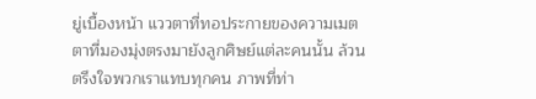ยู่เบื้องหน้า แววตาที่ทอประกายของความเมตตาที่มองมุ่งตรงมายังลูกศิษย์แต่ละคนนั้น ล้วนตรึงใจพวกเราแทบทุกคน ภาพที่ท่า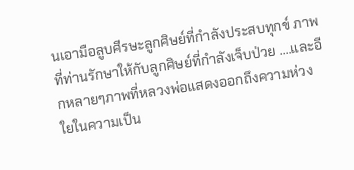นเอามือลูบศีรษะลูกศิษย์ที่กำลังประสบทุกข์ ภาพที่ท่านรักษาให้กับลูกศิษย์ที่กำลังเจ็บป่วย ....และอีกหลายๆภาพที่หลวงพ่อแสดงออกถึงความห่วงใยในความเป็น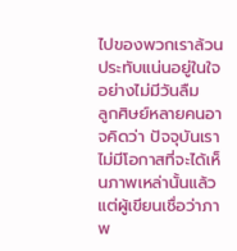ไปของพวกเราล้วนประทับแน่นอยู่ในใจอย่างไม่มีวันลืม
ลูกศิษย์หลายคนอาจคิดว่า ปัจจุบันเราไม่มีโอกาสที่จะได้เห็นภาพเหล่านั้นแล้ว แต่ผู้เขียนเชื่อว่าภาพ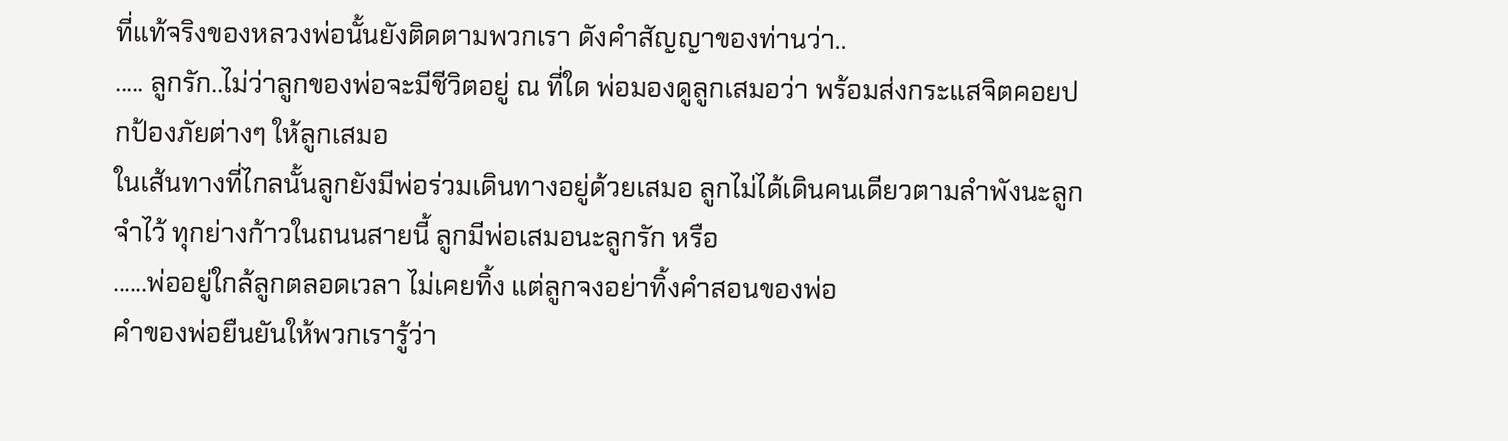ที่แท้จริงของหลวงพ่อนั้นยังติดตามพวกเรา ดังคำสัญญาของท่านว่า..
..... ลูกรัก..ไม่ว่าลูกของพ่อจะมีชีวิตอยู่ ณ ที่ใด พ่อมองดูลูกเสมอว่า พร้อมส่งกระแสจิตคอยปกป้องภัยต่างๆ ให้ลูกเสมอ
ในเส้นทางที่ไกลนั้นลูกยังมีพ่อร่วมเดินทางอยู่ด้วยเสมอ ลูกไม่ได้เดินคนเดียวตามลำพังนะลูก จำไว้ ทุกย่างก้าวในถนนสายนี้ ลูกมีพ่อเสมอนะลูกรัก หรือ
......พ่ออยู่ใกล้ลูกตลอดเวลา ไม่เคยทิ้ง แต่ลูกจงอย่าทิ้งคำสอนของพ่อ
คำของพ่อยืนยันให้พวกเรารู้ว่า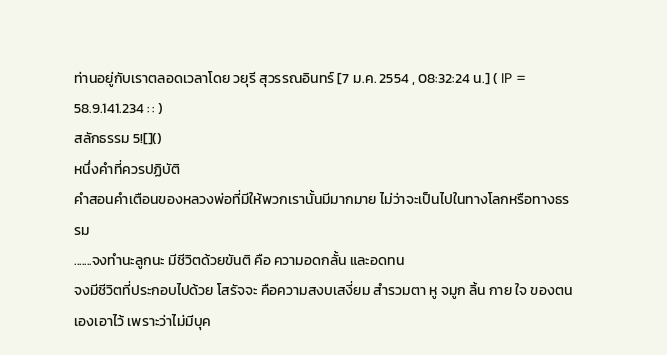ท่านอยู่กับเราตลอดเวลาโดย วยุรี สุวรรณอินทร์ [7 ม.ค. 2554 , 08:32:24 น.] ( IP = 58.9.141.234 : : )
สลักธรรม 5![]()
หนึ่งคำที่ควรปฏิบัติ
คำสอนคำเตือนของหลวงพ่อที่มีให้พวกเรานั้นมีมากมาย ไม่ว่าจะเป็นไปในทางโลกหรือทางธรรม
.......จงทำนะลูกนะ มีชีวิตด้วยขันติ คือ ความอดกลั้น และอดทน
จงมีชีวิตที่ประกอบไปด้วย โสรัจจะ คือความสงบเสงี่ยม สำรวมตา หู จมูก ลิ้น กาย ใจ ของตนเองเอาไว้ เพราะว่าไม่มีบุค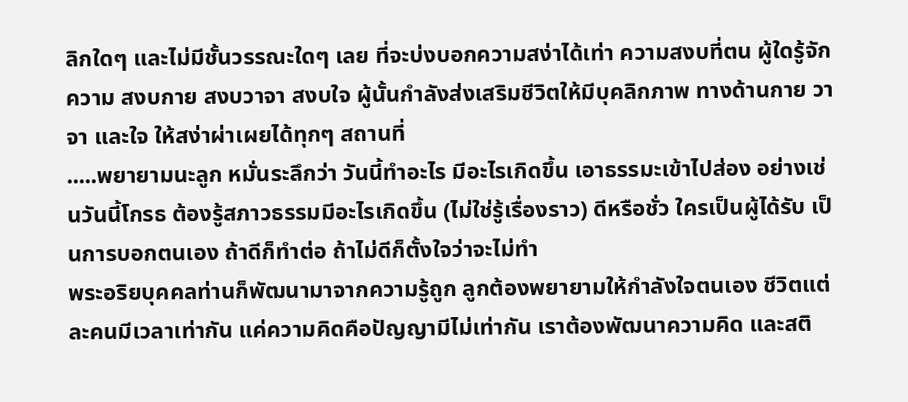ลิกใดๆ และไม่มีชั้นวรรณะใดๆ เลย ที่จะบ่งบอกความสง่าได้เท่า ความสงบที่ตน ผู้ใดรู้จักความ สงบกาย สงบวาจา สงบใจ ผู้นั้นกำลังส่งเสริมชีวิตให้มีบุคลิกภาพ ทางด้านกาย วาจา และใจ ให้สง่าผ่าเผยได้ทุกๆ สถานที่
.....พยายามนะลูก หมั่นระลึกว่า วันนี้ทำอะไร มีอะไรเกิดขึ้น เอาธรรมะเข้าไปส่อง อย่างเช่นวันนี้โกรธ ต้องรู้สภาวธรรมมีอะไรเกิดขึ้น (ไม่ใช่รู้เรื่องราว) ดีหรือชั่ว ใครเป็นผู้ได้รับ เป็นการบอกตนเอง ถ้าดีก็ทำต่อ ถ้าไม่ดีก็ตั้งใจว่าจะไม่ทำ
พระอริยบุคคลท่านก็พัฒนามาจากความรู้ถูก ลูกต้องพยายามให้กำลังใจตนเอง ชีวิตแต่ละคนมีเวลาเท่ากัน แค่ความคิดคือปัญญามีไม่เท่ากัน เราต้องพัฒนาความคิด และสติ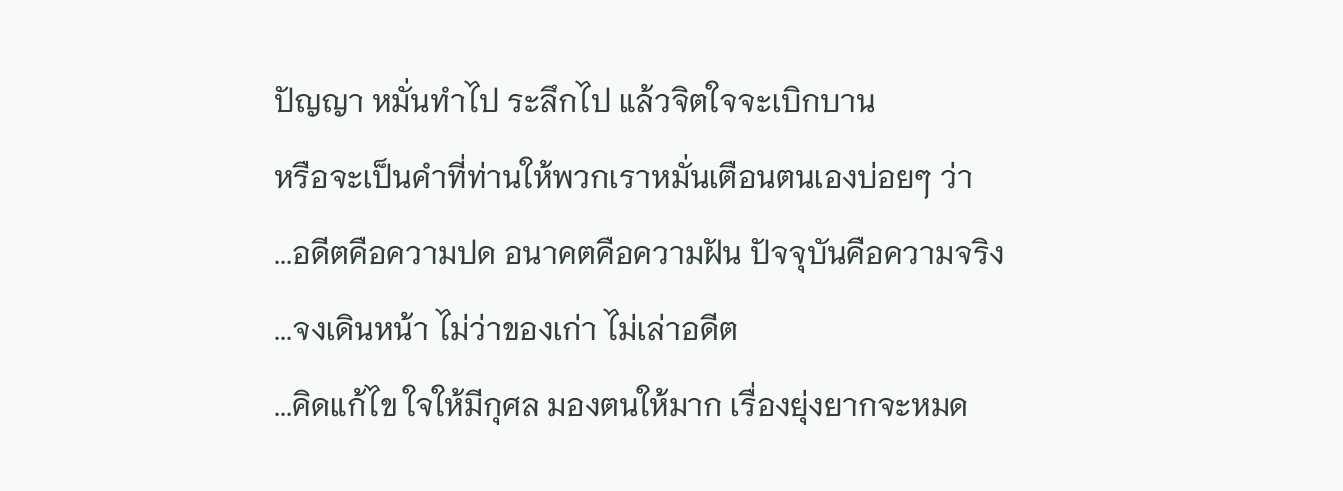ปัญญา หมั่นทำไป ระลึกไป แล้วจิตใจจะเบิกบาน
หรือจะเป็นคำที่ท่านให้พวกเราหมั่นเตือนตนเองบ่อยๆ ว่า
...อดีตคือความปด อนาคตคือความฝัน ปัจจุบันคือความจริง
...จงเดินหน้า ไม่ว่าของเก่า ไม่เล่าอดีต
...คิดแก้ไข ใจให้มีกุศล มองตนให้มาก เรื่องยุ่งยากจะหมด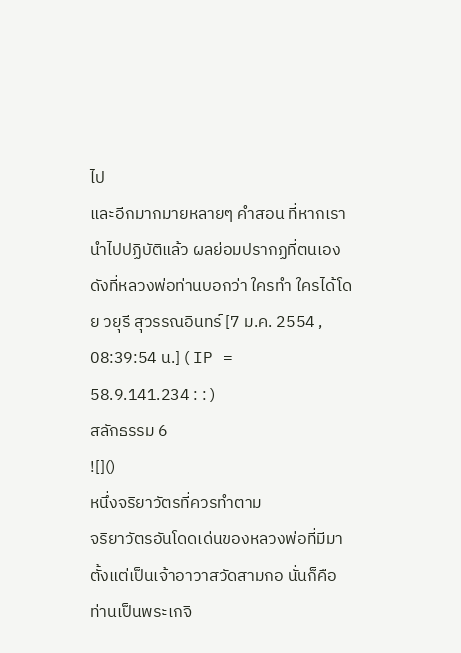ไป
และอีกมากมายหลายๆ คำสอน ที่หากเรานำไปปฏิบัติแล้ว ผลย่อมปรากฏที่ตนเอง ดังที่หลวงพ่อท่านบอกว่า ใครทำ ใครได้โดย วยุรี สุวรรณอินทร์ [7 ม.ค. 2554 , 08:39:54 น.] ( IP = 58.9.141.234 : : )
สลักธรรม 6
![]()
หนึ่งจริยาวัตรที่ควรทำตาม
จริยาวัตรอันโดดเด่นของหลวงพ่อที่มีมาตั้งแต่เป็นเจ้าอาวาสวัดสามกอ นั่นก็คือ ท่านเป็นพระเกจิ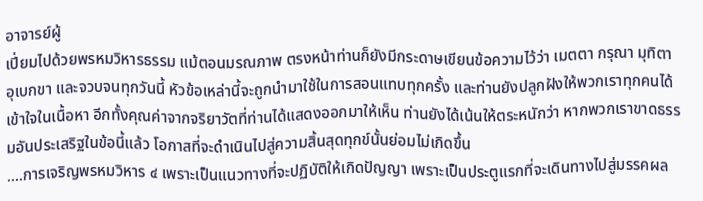อาจารย์ผู้
เปี่ยมไปด้วยพรหมวิหารธรรม แม้ตอนมรณภาพ ตรงหน้าท่านก็ยังมีกระดาษเขียนข้อความไว้ว่า เมตตา กรุณา มุทิตา อุเบกขา และจวบจนทุกวันนี้ หัวข้อเหล่านี้จะถูกนำมาใช้ในการสอนแทบทุกครั้ง และท่านยังปลูกฝังให้พวกเราทุกคนได้เข้าใจในเนื้อหา อีกทั้งคุณค่าจากจริยาวัตที่ท่านได้แสดงออกมาให้เห็น ท่านยังได้เน้นให้ตระหนักว่า หากพวกเราขาดธรรมอันประเสริฐในข้อนี้แล้ว โอกาสที่จะดำเนินไปสู่ความสิ้นสุดทุกข์นั้นย่อมไม่เกิดขึ้น
....การเจริญพรหมวิหาร ๔ เพราะเป็นแนวทางที่จะปฏิบัติให้เกิดปัญญา เพราะเป็นประตูแรกที่จะเดินทางไปสู่มรรคผล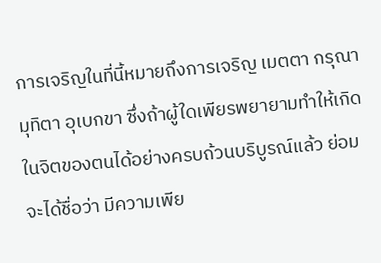การเจริญในที่นี้หมายถึงการเจริญ เมตตา กรุณา มุทิตา อุเบกขา ซึ่งถ้าผู้ใดเพียรพยายามทำให้เกิดในจิตของตนได้อย่างครบถ้วนบริบูรณ์แล้ว ย่อมจะได้ชื่อว่า มีความเพีย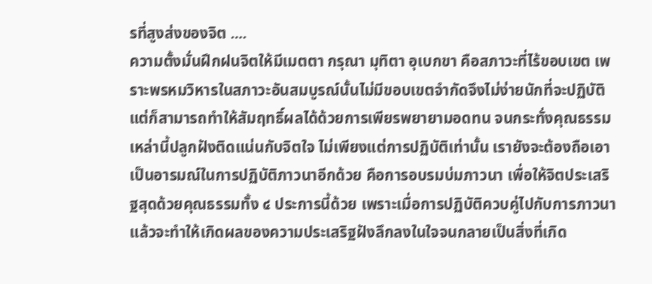รที่สูงส่งของจิต ....
ความตั้งมั่นฝึกฝนจิตให้มีเมตตา กรุณา มุทิตา อุเบกขา คือสภาวะที่ไร้ขอบเขต เพราะพรหมวิหารในสภาวะอันสมบูรณ์นั้นไม่มีขอบเขตจำกัดจึงไม่ง่ายนักที่จะปฏิบัติ แต่ก็สามารถทำให้สัมฤทธิ์ผลได้ด้วยการเพียรพยายามอดทน จนกระทั่งคุณธรรมเหล่านี้ปลูกฝังติดแน่นกับจิตใจ ไม่เพียงแต่การปฏิบัติเท่านั้น เรายังจะต้องถือเอาเป็นอารมณ์ในการปฏิบัติภาวนาอีกด้วย คือการอบรมบ่มภาวนา เพื่อให้จิตประเสริฐสุดด้วยคุณธรรมทั้ง ๔ ประการนี้ด้วย เพราะเมื่อการปฏิบัติควบคู่ไปกับการภาวนาแล้วจะทำให้เกิดผลของความประเสริฐฝังลึกลงในใจจนกลายเป็นสิ่งที่เกิด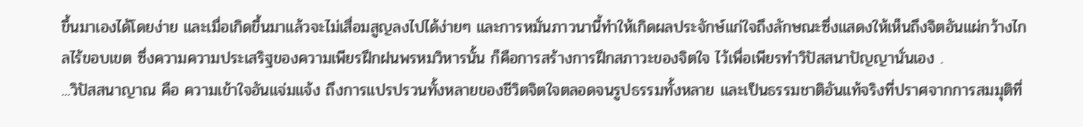ขึ้นมาเองได้โดยง่าย และเมื่อเกิดขึ้นมาแล้วจะไม่เสื่อมสูญลงไปได้ง่ายๆ และการหมั่นภาวนานี้ทำให้เกิดผลประจักษ์แก่ใจถึงลักษณะซึ่งแสดงให้เห็นถึงจิตอันแผ่กว้างไกลไร้ขอบเขต ซึ่งความความประเสริฐของความเพียรฝึกฝนพรหมวิหารนั้น ก็คือการสร้างการฝึกสภาวะของจิตใจ ไว้เพื่อเพียรทำวิปัสสนาปัญญานั่นเอง .
...วิปัสสนาญาณ คือ ความเข้าใจอันแจ่มแจ้ง ถึงการแปรปรวนทั้งหลายของชีวิตจิตใจตลอดจนรูปธรรมทั้งหลาย และเป็นธรรมชาติอันแท้จริงที่ปราศจากการสมมุติที่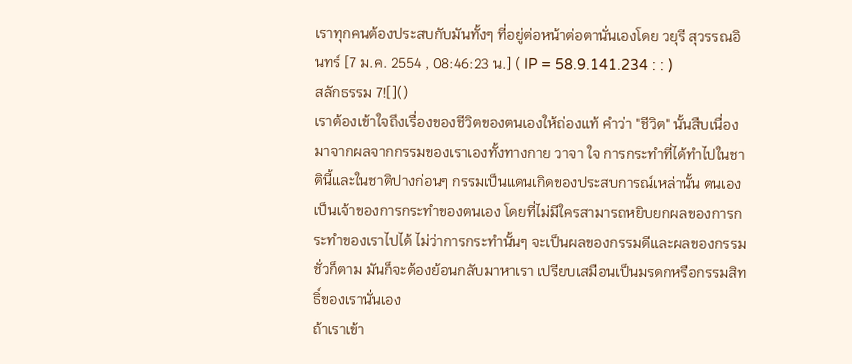เราทุกคนต้องประสบกับมันทั้งๆ ที่อยู่ต่อหน้าต่อตานั่นเองโดย วยุรี สุวรรณอินทร์ [7 ม.ค. 2554 , 08:46:23 น.] ( IP = 58.9.141.234 : : )
สลักธรรม 7![]()
เราต้องเข้าใจถึงเรื่องของชีวิตของตนเองให้ถ่องแท้ คำว่า "ชีวิต" นั้นสืบเนื่องมาจากผลจากกรรมของเราเองทั้งทางกาย วาจา ใจ การกระทำที่ได้ทำไปในชาตินี้และในชาติปางก่อนๆ กรรมเป็นแดนเกิดของประสบการณ์เหล่านั้น ตนเองเป็นเจ้าของการกระทำของตนเอง โดยที่ไม่มีใครสามารถหยิบยกผลของการกระทำของเราไปได้ ไม่ว่าการกระทำนั้นๆ จะเป็นผลของกรรมดีและผลของกรรมชั่วก็ตาม มันก็จะต้องย้อนกลับมาหาเรา เปรียบเสมือนเป็นมรดกหรือกรรมสิทธิ์ของเรานั่นเอง
ถ้าเราเข้า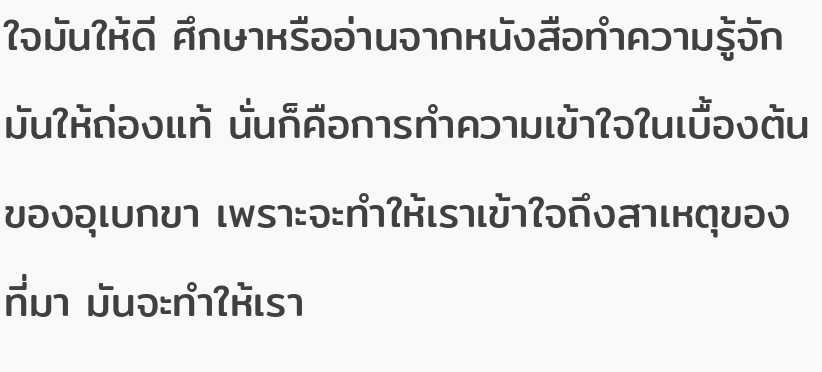ใจมันให้ดี ศึกษาหรืออ่านจากหนังสือทำความรู้จักมันให้ถ่องแท้ นั่นก็คือการทำความเข้าใจในเบื้องต้นของอุเบกขา เพราะจะทำให้เราเข้าใจถึงสาเหตุของที่มา มันจะทำให้เรา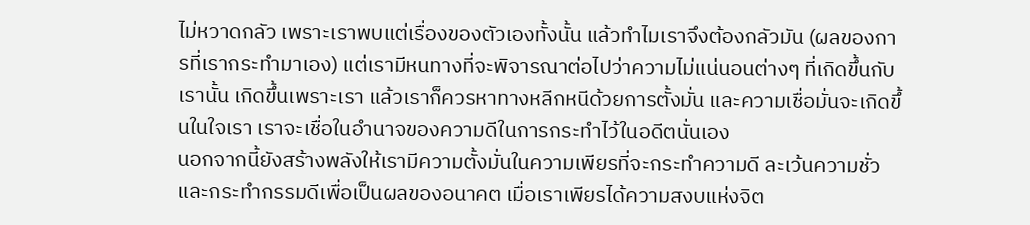ไม่หวาดกลัว เพราะเราพบแต่เรื่องของตัวเองทั้งนั้น แล้วทำไมเราจึงต้องกลัวมัน (ผลของการที่เรากระทำมาเอง) แต่เรามีหนทางที่จะพิจารณาต่อไปว่าความไม่แน่นอนต่างๆ ที่เกิดขึ้นกับเรานั้น เกิดขึ้นเพราะเรา แล้วเราก็ควรหาทางหลีกหนีด้วยการตั้งมั่น และความเชื่อมั่นจะเกิดขึ้นในใจเรา เราจะเชื่อในอำนาจของความดีในการกระทำไว้ในอดีตนั่นเอง
นอกจากนี้ยังสร้างพลังให้เรามีความตั้งมั่นในความเพียรที่จะกระทำความดี ละเว้นความชั่ว และกระทำกรรมดีเพื่อเป็นผลของอนาคต เมื่อเราเพียรได้ความสงบแห่งจิต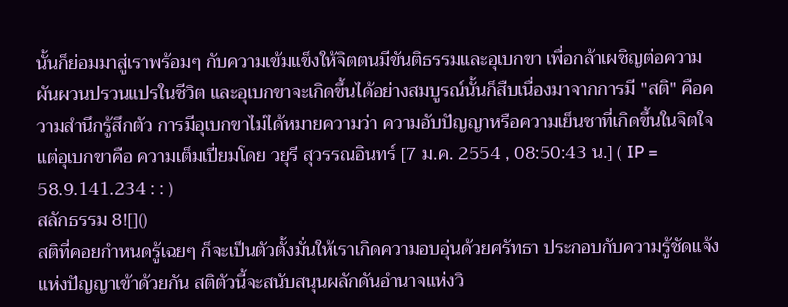นั้นก็ย่อมมาสู่เราพร้อมๆ กับความเข้มแข็งให้จิตตนมีขันติธรรมและอุเบกขา เพื่อกล้าเผชิญต่อความผันผวนปรวนแปรในชีวิต และอุเบกขาจะเกิดขึ้นได้อย่างสมบูรณ์นั้นก็สืบเนื่องมาจากการมี "สติ" คือความสำนึกรู้สึกตัว การมีอุเบกขาไม่ได้หมายความว่า ความอับปัญญาหรือความเย็นชาที่เกิดขึ้นในจิตใจ แต่อุเบกขาคือ ความเต็มเปี่ยมโดย วยุรี สุวรรณอินทร์ [7 ม.ค. 2554 , 08:50:43 น.] ( IP = 58.9.141.234 : : )
สลักธรรม 8![]()
สติที่คอยกำหนดรู้เฉยๆ ก็จะเป็นตัวตั้งมั่นให้เราเกิดความอบอุ่นด้วยศรัทธา ประกอบกับความรู้ชัดแจ้งแห่งปัญญาเข้าด้วยกัน สติตัวนี้จะสนับสนุนผลักดันอำนาจแห่งวิ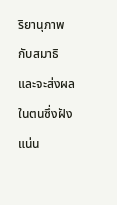ริยานุภาพกับสมาธิ และจะส่งผลในตนซึ่งฝังแน่น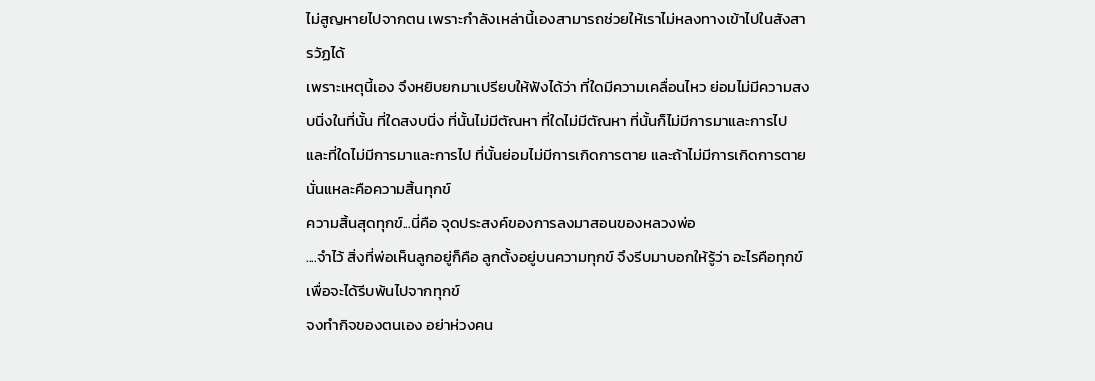ไม่สูญหายไปจากตน เพราะกำลังเหล่านี้เองสามารถช่วยให้เราไม่หลงทางเข้าไปในสังสารวัฏได้
เพราะเหตุนี้เอง จึงหยิบยกมาเปรียบให้ฟังได้ว่า ที่ใดมีความเคลื่อนไหว ย่อมไม่มีความสงบนิ่งในที่นั้น ที่ใดสงบนิ่ง ที่นั้นไม่มีตัณหา ที่ใดไม่มีตัณหา ที่นั้นก็ไม่มีการมาและการไป และที่ใดไม่มีการมาและการไป ที่นั้นย่อมไม่มีการเกิดการตาย และถ้าไม่มีการเกิดการตาย นั่นแหละคือความสิ้นทุกข์
ความสิ้นสุดทุกข์...นี่คือ จุดประสงค์ของการลงมาสอนของหลวงพ่อ
....จำไว้ สิ่งที่พ่อเห็นลูกอยู่ก็คือ ลูกตั้งอยู่บนความทุกข์ จึงรีบมาบอกให้รู้ว่า อะไรคือทุกข์ เพื่อจะได้รีบพ้นไปจากทุกข์
จงทำกิจของตนเอง อย่าห่วงคน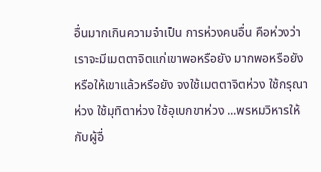อื่นมากเกินความจำเป็น การห่วงคนอื่น คือห่วงว่าเราจะมีเมตตาจิตแก่เขาพอหรือยัง มากพอหรือยัง หรือให้เขาแล้วหรือยัง จงใช้เมตตาจิตห่วง ใช้กรุณาห่วง ใช้มุทิตาห่วง ใช้อุเบกขาห่วง ...พรหมวิหารให้กับผู้อื่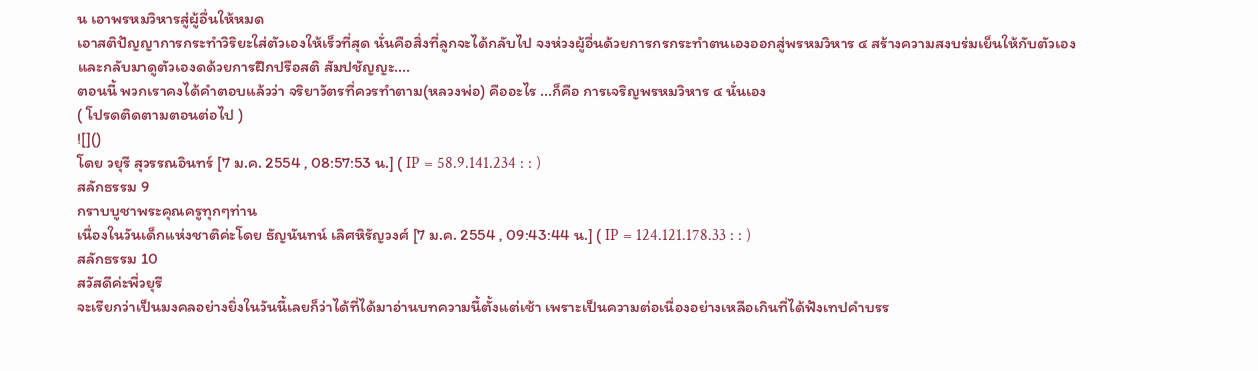น เอาพรหมวิหารสู่ผู้อื่นให้หมด
เอาสติปัญญาการกระทำวิริยะใส่ตัวเองให้เร็วที่สุด นั่นคือสิ่งที่ลูกจะได้กลับไป จงห่วงผู้อื่นด้วยการกรกระทำตนเองออกสู่พรหมวิหาร ๔ สร้างความสงบร่มเย็นให้กับตัวเอง และกลับมาดูตัวเองดด้วยการฝึกปรือสติ สัมปชัญญะ....
ตอนนี้ พวกเราคงได้คำตอบแล้วว่า จริยาวัตรที่ควรทำตาม(หลวงพ่อ) คืออะไร ...ก็คือ การเจริญพรหมวิหาร ๔ นั่นเอง
( โปรดติดตามตอนต่อไป )
![]()
โดย วยุรี สุวรรณอินทร์ [7 ม.ค. 2554 , 08:57:53 น.] ( IP = 58.9.141.234 : : )
สลักธรรม 9
กราบบูชาพระคุณครูทุกๆท่าน
เนื่องในวันเด็กแห่งชาติค่ะโดย ธัญนันทน์ เลิศหิรัญวงศ์ [7 ม.ค. 2554 , 09:43:44 น.] ( IP = 124.121.178.33 : : )
สลักธรรม 10
สวัสดีค่ะพี่วยุรี
จะเรียกว่าเป็นมงคลอย่างยิ่งในวันนี้เลยก็ว่าได้ที่ได้มาอ่านบทความนี้ตั้งแต่เช้า เพราะเป็นความต่อเนื่องอย่างเหลือเกินที่ได้ฟังเทปคำบรร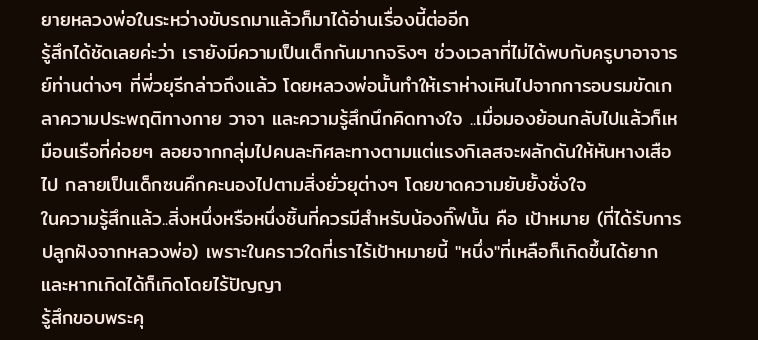ยายหลวงพ่อในระหว่างขับรถมาแล้วก็มาได้อ่านเรื่องนี้ต่ออีก
รู้สึกได้ชัดเลยค่ะว่า เรายังมีความเป็นเด็กกันมากจริงๆ ช่วงเวลาที่ไม่ได้พบกับครูบาอาจารย์ท่านต่างๆ ที่พี่วยุรีกล่าวถึงแล้ว โดยหลวงพ่อนั้นทำให้เราห่างเหินไปจากการอบรมขัดเกลาความประพฤติทางกาย วาจา และความรู้สึกนึกคิดทางใจ ..เมื่อมองย้อนกลับไปแล้วก็เหมือนเรือที่ค่อยๆ ลอยจากกลุ่มไปคนละทิศละทางตามแต่แรงกิเลสจะผลักดันให้หันหางเสือไป กลายเป็นเด็กซนคึกคะนองไปตามสิ่งยั่วยุต่างๆ โดยขาดความยับยั้งชั่งใจ
ในความรู้สึกแล้ว..สิ่งหนึ่งหรือหนึ่งชิ้นที่ควรมีสำหรับน้องกิ๊ฟนั้น คือ เป้าหมาย (ที่ได้รับการปลูกฝังจากหลวงพ่อ) เพราะในคราวใดที่เราไร้เป้าหมายนี้ "หนึ่ง"ที่เหลือก็เกิดขึ้นได้ยาก และหากเกิดได้ก็เกิดโดยไร้ปัญญา
รู้สึกขอบพระคุ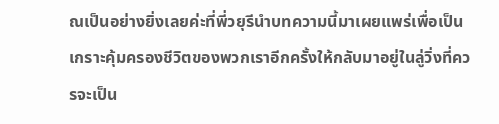ณเป็นอย่างยิ่งเลยค่ะที่พี่วยุรีนำบทความนี้มาเผยแพร่เพื่อเป็นเกราะคุ้มครองชีวิตของพวกเราอีกครั้งให้กลับมาอยู่ในลู่วิ่งที่ควรจะเป็น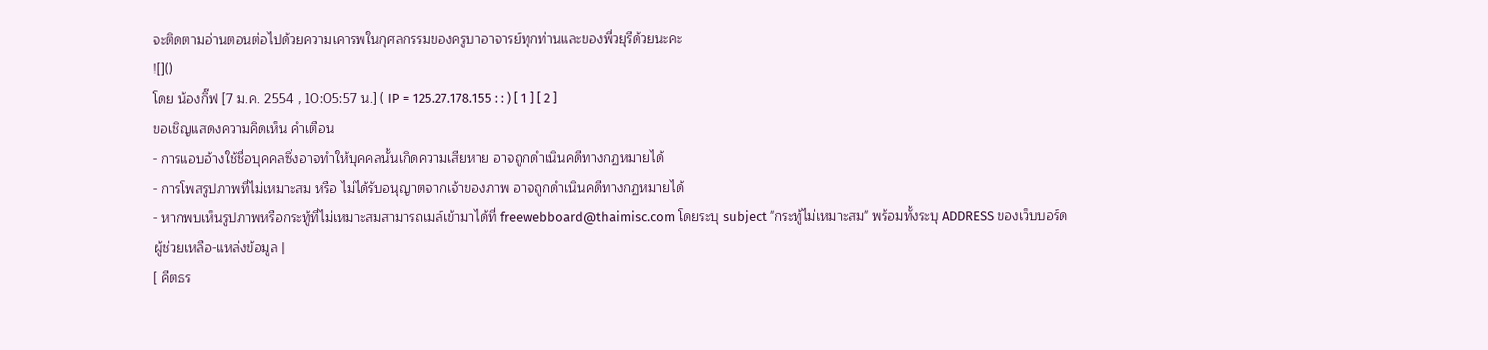จะติดตามอ่านตอนต่อไปด้วยความเคารพในกุศลกรรมของครูบาอาจารย์ทุกท่านและของพี่วยุรีด้วยนะคะ
![]()
โดย น้องกิ๊ฟ [7 ม.ค. 2554 , 10:05:57 น.] ( IP = 125.27.178.155 : : ) [ 1 ] [ 2 ]
ขอเชิญแสดงความคิดเห็น คำเตือน
- การแอบอ้างใช้ชื่อบุคคลซึ่งอาจทำให้บุคคลนั้นเกิดความเสียหาย อาจถูกดำเนินคดีทางกฏหมายได้
- การโพสรูปภาพที่ไม่เหมาะสม หรือ ไม่ได้รับอนุญาตจากเจ้าของภาพ อาจถูกดำเนินคดีทางกฏหมายได้
- หากพบเห็นรูปภาพหรือกระทู้ที่ไม่เหมาะสมสามารถเมล์เข้ามาได้ที่ freewebboard@thaimisc.com โดยระบุ subject "กระทู้ไม่เหมาะสม" พร้อมทั้งระบุ ADDRESS ของเว็บบอร์ด
ผู้ช่วยเหลือ-แหล่งข้อมูล |
[ คีตธร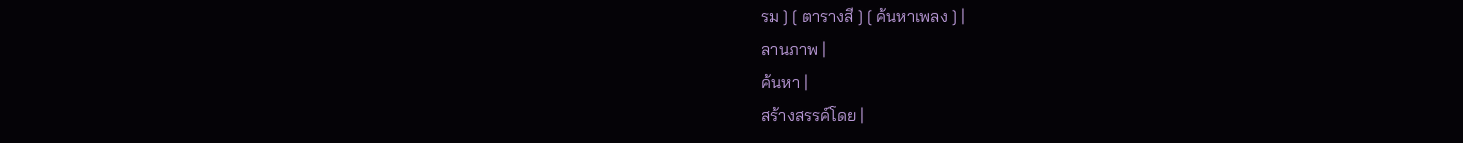รม ] [ ตารางสี ] [ ค้นหาเพลง ] |
ลานภาพ |
ค้นหา |
สร้างสรรค์โดย |